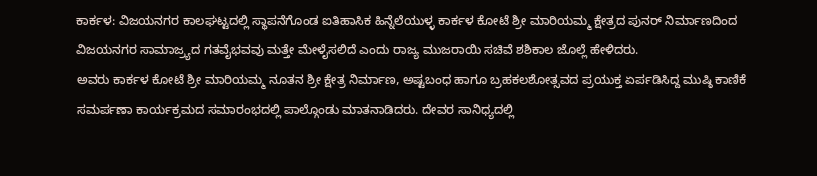ಕಾರ್ಕಳ: ವಿಜಯನಗರ ಕಾಲಘಟ್ಟದಲ್ಲಿ ಸ್ಥಾಪನೆಗೊಂಡ ಐತಿಹಾಸಿಕ ಹಿನ್ನೆಲೆಯುಳ್ಳ ಕಾರ್ಕಳ ಕೋಟೆ ಶ್ರೀ ಮಾರಿಯಮ್ಮ ಕ್ಷೇತ್ರದ ಪುನರ್ ನಿರ್ಮಾಣದಿಂದ ವಿಜಯನಗರ ಸಾಮಾಜ್ರ್ಯದ ಗತವೈಭವವು ಮತ್ತೇ ಮೇಳೈಸಲಿದೆ ಎಂದು ರಾಜ್ಯ ಮುಜರಾಯಿ ಸಚಿವೆ ಶಶಿಕಾಲ ಜೊಲ್ಲೆ ಹೇಳಿದರು.
ಅವರು ಕಾರ್ಕಳ ಕೋಟೆ ಶ್ರೀ ಮಾರಿಯಮ್ಮ ನೂತನ ಶ್ರೀ ಕ್ಷೇತ್ರ ನಿರ್ಮಾಣ, ಅಷ್ಟಬಂಧ ಹಾಗೂ ಬ್ರಹಕಲಶೋತ್ಸವದ ಪ್ರಯುಕ್ತ ಏರ್ಪಡಿಸಿದ್ದ ಮುಷ್ಠಿ ಕಾಣಿಕೆ ಸಮರ್ಪಣಾ ಕಾರ್ಯಕ್ರಮದ ಸಮಾರಂಭದಲ್ಲಿ ಪಾಲ್ಗೊಂಡು ಮಾತನಾಡಿದರು. ದೇವರ ಸಾನಿಧ್ಯದಲ್ಲಿ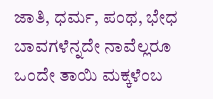ಜಾತಿ, ಧರ್ಮ, ಪಂಥ, ಭೇಧ ಬಾವಗಳೆನ್ನದೇ ನಾವೆಲ್ಲರೂ ಒಂದೇ ತಾಯಿ ಮಕ್ಕಳೆಂಬ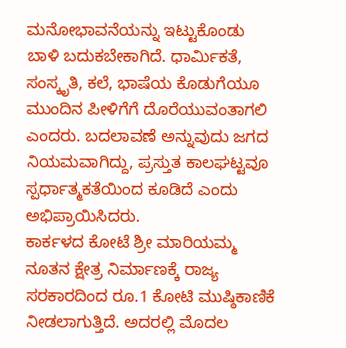ಮನೋಭಾವನೆಯನ್ನು ಇಟ್ಟುಕೊಂಡು ಬಾಳಿ ಬದುಕಬೇಕಾಗಿದೆ. ಧಾರ್ಮಿಕತೆ, ಸಂಸ್ಕೃತಿ, ಕಲೆ, ಭಾಷೆಯ ಕೊಡುಗೆಯೂ ಮುಂದಿನ ಪೀಳಿಗೆಗೆ ದೊರೆಯುವಂತಾಗಲಿ ಎಂದರು. ಬದಲಾವಣೆ ಅನ್ನುವುದು ಜಗದ ನಿಯಮವಾಗಿದ್ದು, ಪ್ರಸ್ತುತ ಕಾಲಘಟ್ಟವೂ ಸ್ಪರ್ಧಾತ್ಮಕತೆಯಿಂದ ಕೂಡಿದೆ ಎಂದು ಅಭಿಪ್ರಾಯಿಸಿದರು.
ಕಾರ್ಕಳದ ಕೋಟೆ ಶ್ರೀ ಮಾರಿಯಮ್ಮ ನೂತನ ಕ್ಷೇತ್ರ ನಿರ್ಮಾಣಕ್ಕೆ ರಾಜ್ಯ ಸರಕಾರದಿಂದ ರೂ.1 ಕೋಟಿ ಮುಷ್ಠಿಕಾಣಿಕೆ ನೀಡಲಾಗುತ್ತಿದೆ. ಅದರಲ್ಲಿ ಮೊದಲ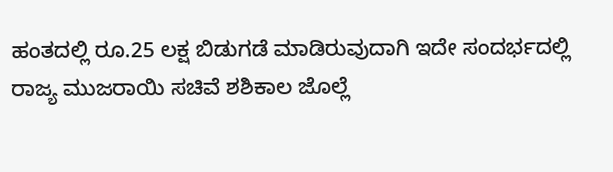ಹಂತದಲ್ಲಿ ರೂ.25 ಲಕ್ಷ ಬಿಡುಗಡೆ ಮಾಡಿರುವುದಾಗಿ ಇದೇ ಸಂದರ್ಭದಲ್ಲಿ ರಾಜ್ಯ ಮುಜರಾಯಿ ಸಚಿವೆ ಶಶಿಕಾಲ ಜೊಲ್ಲೆ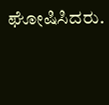ಘೋಷಿಸಿದರು.